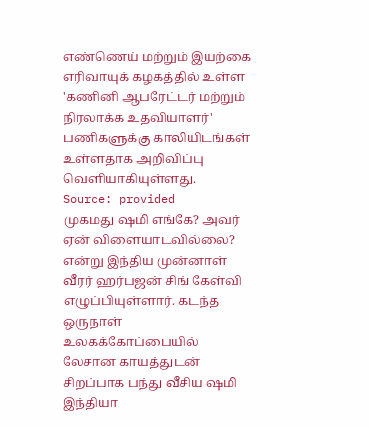எண்ணெய் மற்றும் இயற்கை எரிவாயுக் கழகத்தில் உள்ள 'கணினி ஆபரேட்டர் மற்றும் நிரலாக்க உதவியாளர்' பணிகளுக்கு காலியிடங்கள் உள்ளதாக அறிவிப்பு வெளியாகியுள்ளது.
Source: provided
முகமது ஷமி எங்கே? அவர் ஏன் விளையாடவில்லை? என்று இந்திய முன்னாள் வீரர் ஹர்பஜன் சிங் கேள்வி எழுப்பியுள்ளார். கடந்த ஒருநாள் உலகக்கோப்பையில் லேசான காயத்துடன் சிறப்பாக பந்து வீசிய ஷமி இந்தியா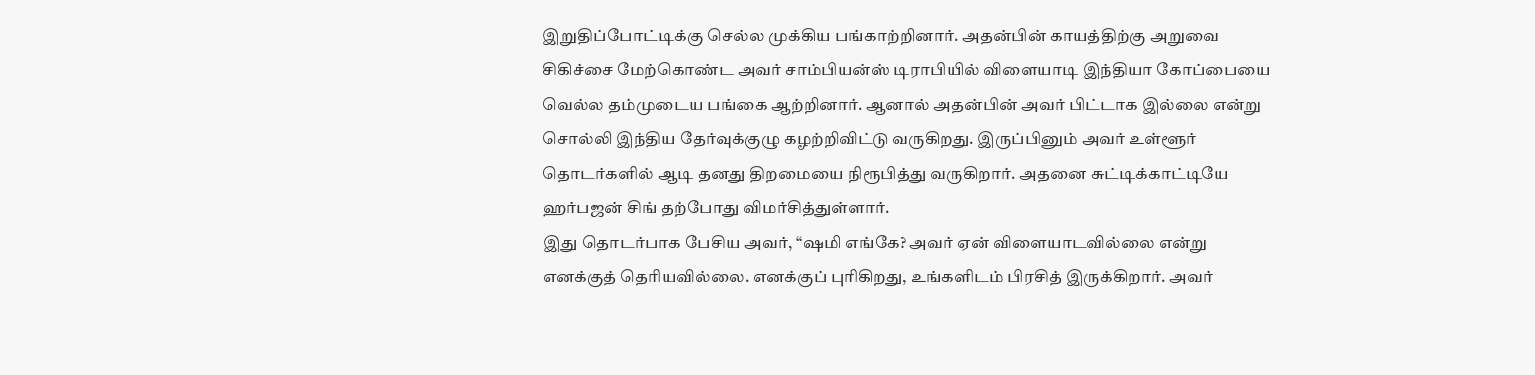இறுதிப்போட்டிக்கு செல்ல முக்கிய பங்காற்றினார். அதன்பின் காயத்திற்கு அறுவை சிகிச்சை மேற்கொண்ட அவர் சாம்பியன்ஸ் டிராபியில் விளையாடி இந்தியா கோப்பையை வெல்ல தம்முடைய பங்கை ஆற்றினார். ஆனால் அதன்பின் அவர் பிட்டாக இல்லை என்று சொல்லி இந்திய தேர்வுக்குழு கழற்றிவிட்டு வருகிறது. இருப்பினும் அவர் உள்ளூர் தொடர்களில் ஆடி தனது திறமையை நிரூபித்து வருகிறார். அதனை சுட்டிக்காட்டியே ஹர்பஜன் சிங் தற்போது விமர்சித்துள்ளார்.
இது தொடர்பாக பேசிய அவர், “ஷமி எங்கே? அவர் ஏன் விளையாடவில்லை என்று எனக்குத் தெரியவில்லை. எனக்குப் புரிகிறது, உங்களிடம் பிரசித் இருக்கிறார். அவர்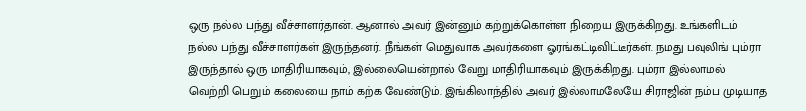ஒரு நல்ல பந்து வீச்சாளர்தான். ஆனால் அவர் இன்னும் கற்றுக்கொள்ள நிறைய இருக்கிறது. உங்களிடம் நல்ல பந்து வீச்சாளர்கள் இருந்தனர். நீங்கள் மெதுவாக அவர்களை ஓரங்கட்டிவிட்டீர்கள். நமது பவுலிங் பும்ரா இருந்தால் ஒரு மாதிரியாகவும், இல்லையென்றால் வேறு மாதிரியாகவும் இருக்கிறது. பும்ரா இல்லாமல் வெற்றி பெறும் கலையை நாம் கற்க வேண்டும். இங்கிலாந்தில் அவர் இல்லாமலேயே சிராஜின் நம்ப முடியாத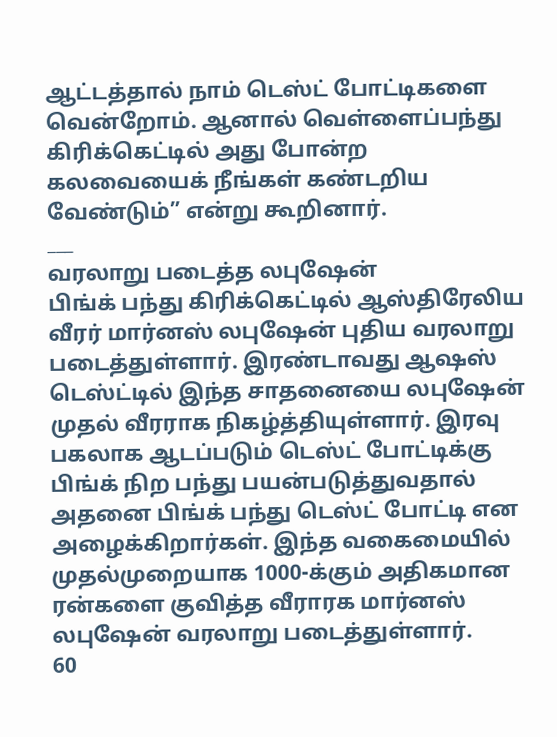ஆட்டத்தால் நாம் டெஸ்ட் போட்டிகளை வென்றோம். ஆனால் வெள்ளைப்பந்து கிரிக்கெட்டில் அது போன்ற கலவையைக் நீங்கள் கண்டறிய வேண்டும்” என்று கூறினார்.
___
வரலாறு படைத்த லபுஷேன்
பிங்க் பந்து கிரிக்கெட்டில் ஆஸ்திரேலிய வீரர் மார்னஸ் லபுஷேன் புதிய வரலாறு படைத்துள்ளார். இரண்டாவது ஆஷஸ் டெஸ்ட்டில் இந்த சாதனையை லபுஷேன் முதல் வீரராக நிகழ்த்தியுள்ளார். இரவு பகலாக ஆடப்படும் டெஸ்ட் போட்டிக்கு பிங்க் நிற பந்து பயன்படுத்துவதால் அதனை பிங்க் பந்து டெஸ்ட் போட்டி என அழைக்கிறார்கள். இந்த வகைமையில் முதல்முறையாக 1000-க்கும் அதிகமான ரன்களை குவித்த வீராரக மார்னஸ் லபுஷேன் வரலாறு படைத்துள்ளார்.
60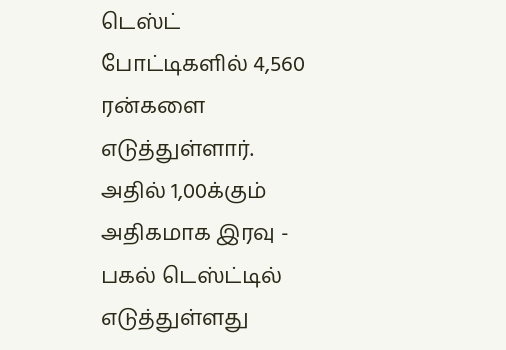டெஸ்ட் போட்டிகளில் 4,560 ரன்களை எடுத்துள்ளார். அதில் 1,00க்கும் அதிகமாக இரவு - பகல் டெஸ்ட்டில் எடுத்துள்ளது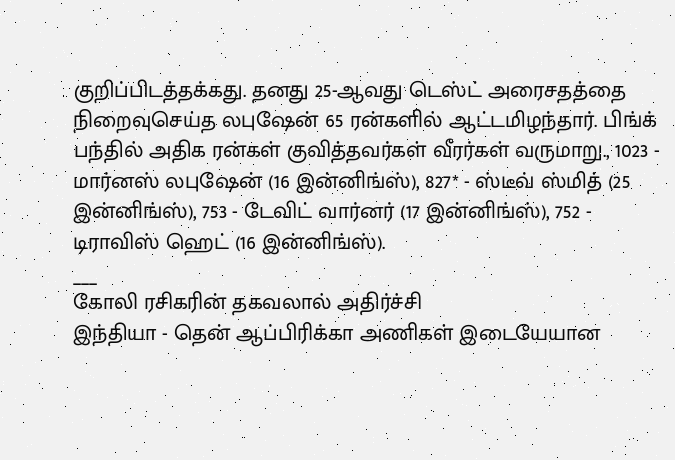குறிப்பிடத்தக்கது. தனது 25-ஆவது டெஸ்ட் அரைசதத்தை நிறைவுசெய்த லபுஷேன் 65 ரன்களில் ஆட்டமிழந்தார். பிங்க் பந்தில் அதிக ரன்கள் குவித்தவர்கள் வீரர்கள் வருமாறு., 1023 - மார்னஸ் லபுஷேன் (16 இன்னிங்ஸ்), 827* - ஸ்டீவ் ஸ்மித் (25 இன்னிங்ஸ்), 753 - டேவிட் வார்னர் (17 இன்னிங்ஸ்), 752 - டிராவிஸ் ஹெட் (16 இன்னிங்ஸ்).
___
கோலி ரசிகரின் தகவலால் அதிர்ச்சி
இந்தியா - தென் ஆப்பிரிக்கா அணிகள் இடையேயான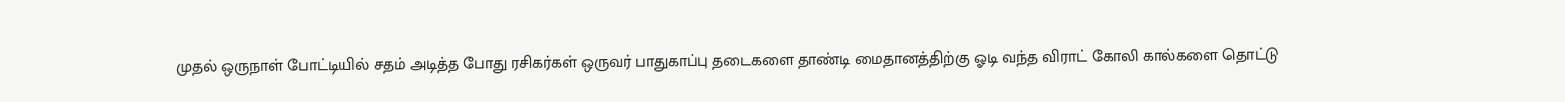முதல் ஒருநாள் போட்டியில் சதம் அடித்த போது ரசிகர்கள் ஒருவர் பாதுகாப்பு தடைகளை தாண்டி மைதானத்திற்கு ஓடி வந்த விராட் கோலி கால்களை தொட்டு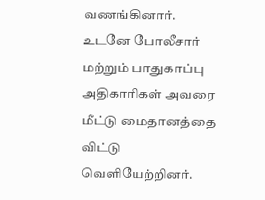வணங்கினார். உடனே போலீசார் மற்றும் பாதுகாப்பு அதிகாரிகள் அவரை மீட்டு மைதானத்தை விட்டு வெளியேற்றினர்.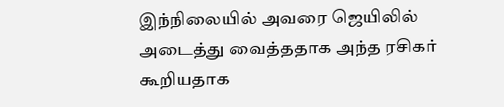இந்நிலையில் அவரை ஜெயிலில் அடைத்து வைத்ததாக அந்த ரசிகர் கூறியதாக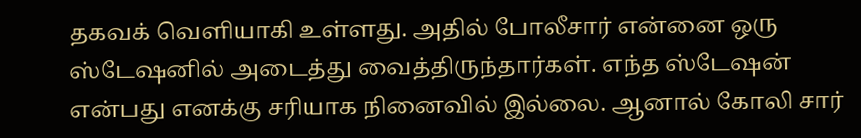தகவக் வெளியாகி உள்ளது. அதில் போலீசார் என்னை ஒரு ஸ்டேஷனில் அடைத்து வைத்திருந்தார்கள். எந்த ஸ்டேஷன் என்பது எனக்கு சரியாக நினைவில் இல்லை. ஆனால் கோலி சார்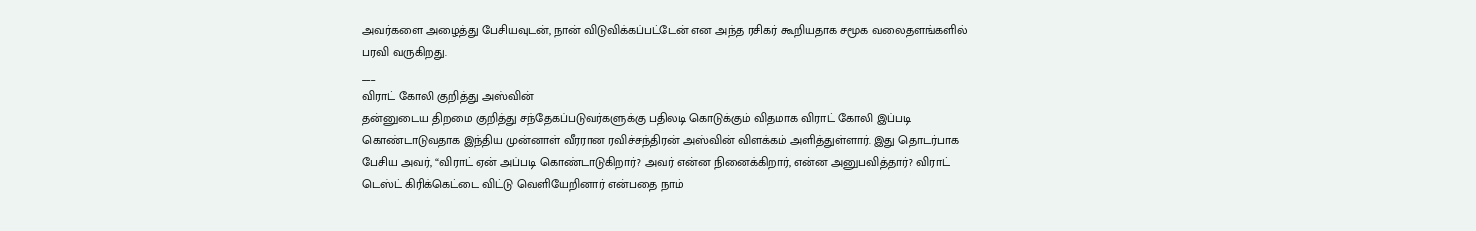அவர்களை அழைத்து பேசியவுடன், நான் விடுவிக்கப்பட்டேன் என அந்த ரசிகர் கூறியதாக சமூக வலைதளங்களில் பரவி வருகிறது.
___
விராட் கோலி குறித்து அஸ்வின்
தன்னுடைய திறமை குறித்து சந்தேகப்படுவர்களுக்கு பதிலடி கொடுக்கும் விதமாக விராட் கோலி இப்படி கொண்டாடுவதாக இந்திய முன்னாள் வீரரான ரவிச்சந்திரன் அஸ்வின் விளக்கம் அளித்துள்ளார். இது தொடர்பாக பேசிய அவர், “விராட் ஏன் அப்படி கொண்டாடுகிறார்? அவர் என்ன நினைக்கிறார், என்ன அனுபவித்தார்? விராட் டெஸ்ட் கிரிக்கெட்டை விட்டு வெளியேறினார் என்பதை நாம்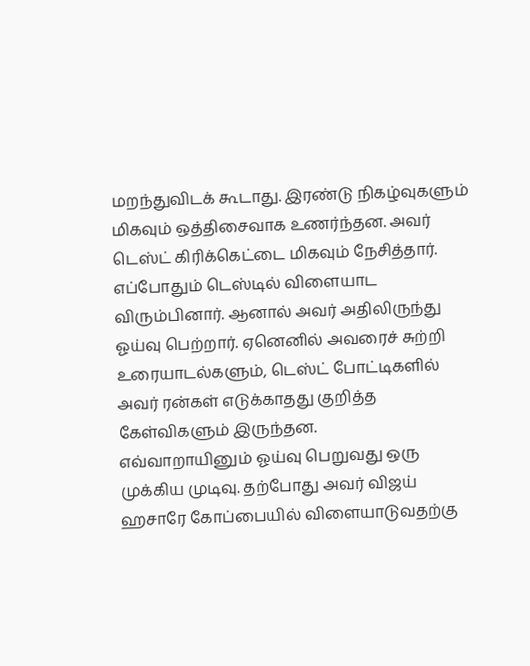மறந்துவிடக் கூடாது. இரண்டு நிகழ்வுகளும் மிகவும் ஒத்திசைவாக உணர்ந்தன. அவர் டெஸ்ட் கிரிக்கெட்டை மிகவும் நேசித்தார். எப்போதும் டெஸ்டில் விளையாட விரும்பினார். ஆனால் அவர் அதிலிருந்து ஓய்வு பெற்றார். ஏனெனில் அவரைச் சுற்றி உரையாடல்களும், டெஸ்ட் போட்டிகளில் அவர் ரன்கள் எடுக்காதது குறித்த கேள்விகளும் இருந்தன.
எவ்வாறாயினும் ஓய்வு பெறுவது ஒரு முக்கிய முடிவு. தற்போது அவர் விஜய் ஹசாரே கோப்பையில் விளையாடுவதற்கு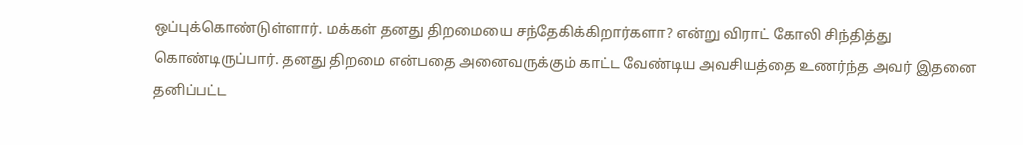ஒப்புக்கொண்டுள்ளார். மக்கள் தனது திறமையை சந்தேகிக்கிறார்களா? என்று விராட் கோலி சிந்தித்து கொண்டிருப்பார். தனது திறமை என்பதை அனைவருக்கும் காட்ட வேண்டிய அவசியத்தை உணர்ந்த அவர் இதனை தனிப்பட்ட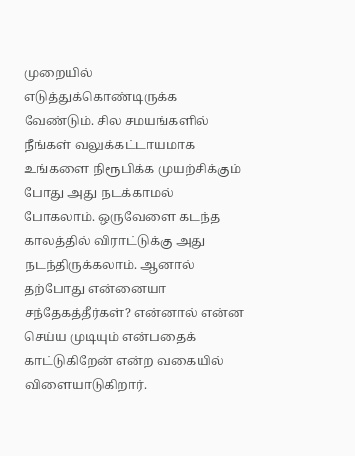முறையில் எடுத்துக்கொண்டிருக்க வேண்டும். சில சமயங்களில் நீங்கள் வலுக்கட்டாயமாக உங்களை நிரூபிக்க முயற்சிக்கும் போது அது நடக்காமல் போகலாம். ஒருவேளை கடந்த காலத்தில் விராட்டுக்கு அது நடந்திருக்கலாம். ஆனால் தற்போது என்னையா சந்தேகத்தீர்கள்? என்னால் என்ன செய்ய முடியும் என்பதைக் காட்டுகிறேன் என்ற வகையில் விளையாடுகிறார்.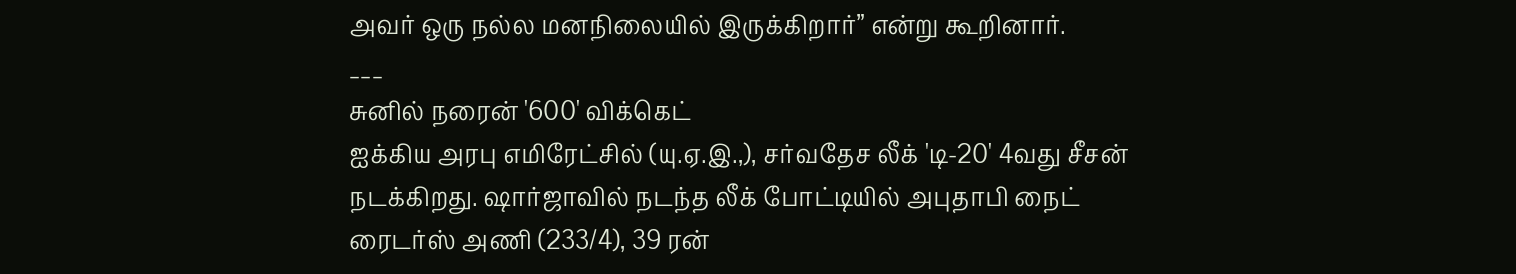அவர் ஒரு நல்ல மனநிலையில் இருக்கிறார்” என்று கூறினார்.
___
சுனில் நரைன் '600' விக்கெட்
ஐக்கிய அரபு எமிரேட்சில் (யு.ஏ.இ.,), சர்வதேச லீக் 'டி-20' 4வது சீசன் நடக்கிறது. ஷார்ஜாவில் நடந்த லீக் போட்டியில் அபுதாபி நைட் ரைடர்ஸ் அணி (233/4), 39 ரன்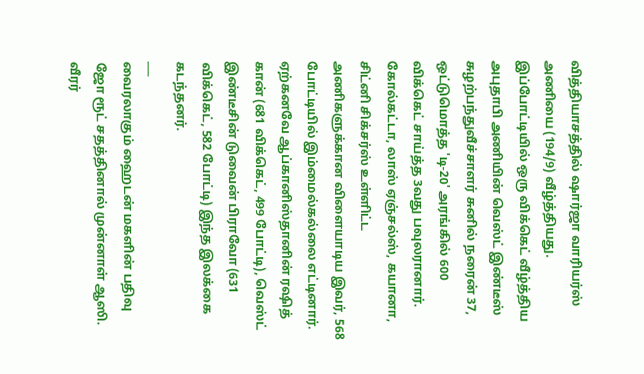வித்தியாசத்தில் ஷார்ஜா வாரியர்ஸ் அணியை (194/9) வீழ்த்தியது. இப்போட்டியில் ஒரு விக்கெட் வீழ்த்திய அபுதாபி அணியின் வெஸ்ட் இண்டீஸ் சுழற்பந்துவீச்சாளர் சுனில் நரைன் 37, ஒட்டுமொத்த 'டி-20' அரங்கில் 600 விக்கெட் சாய்த்த 3வது பவுலரானார்.
கோல்கட்டா, லாஸ் ஏஞ்சல்ஸ், கயானா, சிட்னி சிக்சர்ஸ் உள்ளிட்ட அணிகளுக்கான விளையாடிய இவர், 568 போட்டியில் இம்மைல்கல்லை எட்டினார். ஏற்கனவே ஆப்கானிஸ்தானின் ரஷித் கான் (681 விக்கெட், 499 போட்டி), வெஸ்ட் இண்டீசின் டுவைன் பிராவோ (631 விக்கெட், 582 போட்டி) இந்த இலக்கை கடந்தனர்.
___
வைரலாகும் ஹைடன் மகளின் பதிவு
ஜோ ரூட் சதத்தினால் முன்னாள் ஆஸி. வீரர்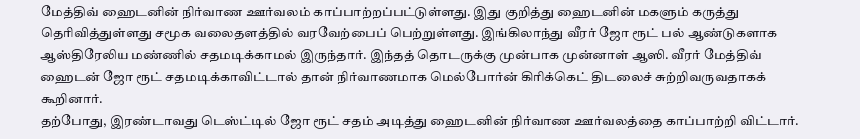மேத்திவ் ஹைடனின் நிர்வாண ஊர்வலம் காப்பாற்றப்பட்டுள்ளது. இது குறித்து ஹைடனின் மகளும் கருத்து தெரிவித்துள்ளது சமூக வலைதளத்தில் வரவேற்பைப் பெற்றுள்ளது. இங்கிலாந்து வீரர் ஜோ ரூட் பல் ஆண்டுகளாக ஆஸ்திரேலிய மண்ணில் சதமடிக்காமல் இருந்தார். இந்தத் தொடருக்கு முன்பாக முன்னாள் ஆஸி. வீரர் மேத்திவ் ஹைடன் ஜோ ரூட் சதமடிக்காவிட்டால் தான் நிர்வாணமாக மெல்போர்ன் கிரிக்கெட் திடலைச் சுற்றிவருவதாகக் கூறினார்.
தற்போது, இரண்டாவது டெஸ்ட்டில் ஜோ ரூட் சதம் அடித்து ஹைடனின் நிர்வாண ஊர்வலத்தை காப்பாற்றி விட்டார்.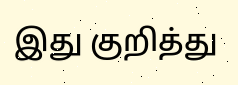இது குறித்து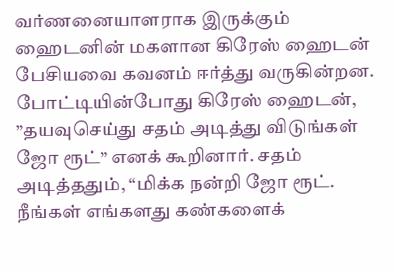வர்ணனையாளராக இருக்கும் ஹைடனின் மகளான கிரேஸ் ஹைடன் பேசியவை கவனம் ஈர்த்து வருகின்றன. போட்டியின்போது கிரேஸ் ஹைடன், ”தயவுசெய்து சதம் அடித்து விடுங்கள் ஜோ ரூட்” எனக் கூறினார். சதம் அடித்ததும், “மிக்க நன்றி ஜோ ரூட். நீங்கள் எங்களது கண்களைக்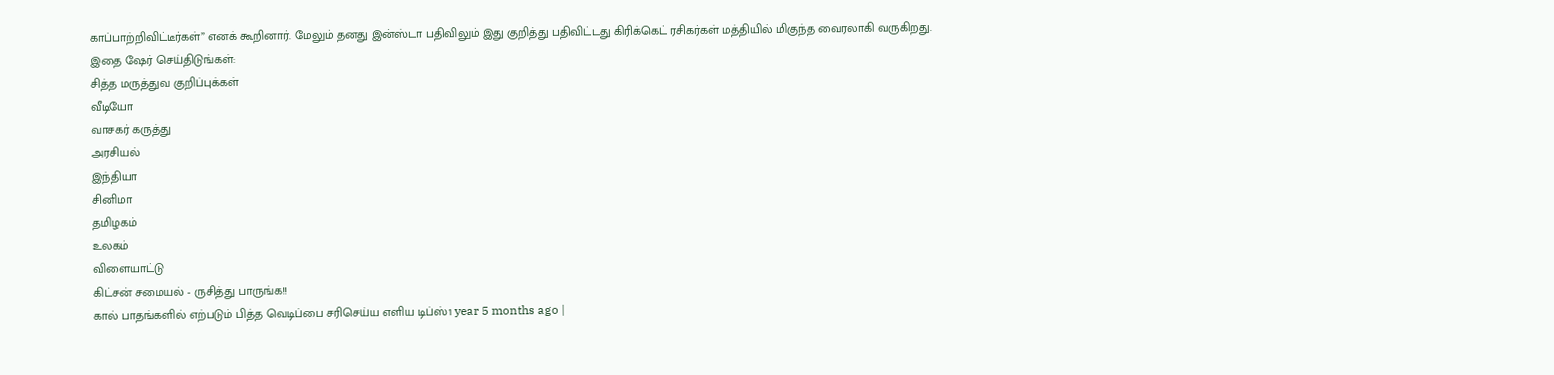காப்பாற்றிவிட்டீர்கள்” எனக் கூறினார். மேலும் தனது இன்ஸ்டா பதிவிலும் இது குறித்து பதிவிட்டது கிரிக்கெட் ரசிகர்கள் மத்தியில் மிகுந்த வைரலாகி வருகிறது.
இதை ஷேர் செய்திடுங்கள்:
சித்த மருத்துவ குறிப்புக்கள்
வீடியோ
வாசகர் கருத்து
அரசியல்
இந்தியா
சினிமா
தமிழகம்
உலகம்
விளையாட்டு
கிட்சன் சமையல் - ருசித்து பாருங்க!!
கால் பாதங்களில் எற்படும் பித்த வெடிப்பை சரிசெய்ய எளிய டிப்ஸ்1 year 5 months ago |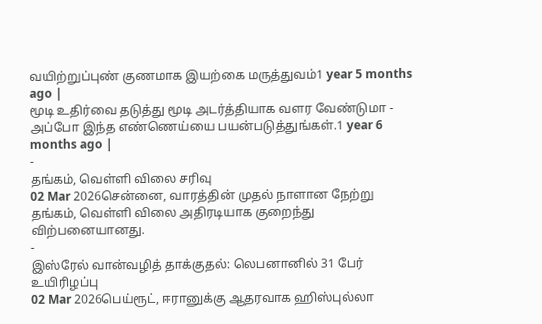வயிற்றுப்புண் குணமாக இயற்கை மருத்துவம்1 year 5 months ago |
மூடி உதிர்வை தடுத்து மூடி அடர்த்தியாக வளர வேண்டுமா - அப்போ இந்த எண்ணெய்யை பயன்படுத்துங்கள்.1 year 6 months ago |
-
தங்கம், வெள்ளி விலை சரிவு
02 Mar 2026சென்னை, வாரத்தின் முதல் நாளான நேற்று தங்கம், வெள்ளி விலை அதிரடியாக குறைந்து விற்பனையானது.
-
இஸ்ரேல் வான்வழித் தாக்குதல்: லெபனானில் 31 பேர் உயிரிழப்பு
02 Mar 2026பெய்ரூட், ஈரானுக்கு ஆதரவாக ஹிஸ்புல்லா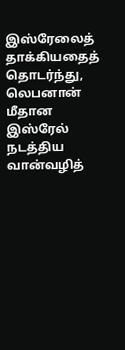இஸ்ரேலைத் தாக்கியதைத் தொடர்ந்து, லெபனான் மீதான இஸ்ரேல் நடத்திய வான்வழித்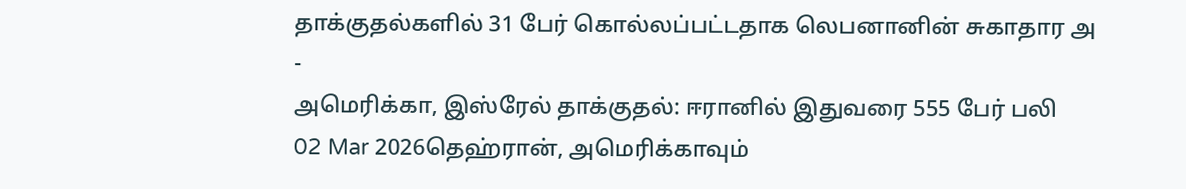தாக்குதல்களில் 31 பேர் கொல்லப்பட்டதாக லெபனானின் சுகாதார அ
-
அமெரிக்கா, இஸ்ரேல் தாக்குதல்: ஈரானில் இதுவரை 555 பேர் பலி
02 Mar 2026தெஹ்ரான், அமெரிக்காவும்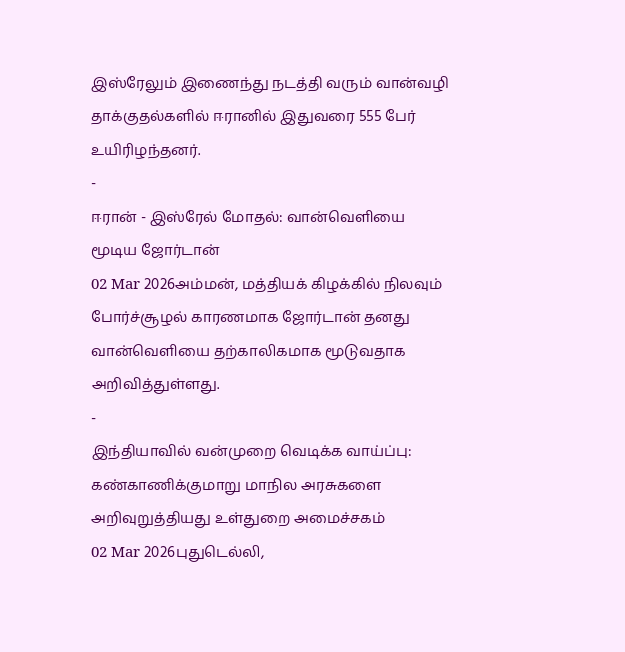இஸ்ரேலும் இணைந்து நடத்தி வரும் வான்வழி தாக்குதல்களில் ஈரானில் இதுவரை 555 பேர் உயிரிழந்தனர்.
-
ஈரான் - இஸ்ரேல் மோதல்: வான்வெளியை மூடிய ஜோர்டான்
02 Mar 2026அம்மன், மத்தியக் கிழக்கில் நிலவும் போர்ச்சூழல் காரணமாக ஜோர்டான் தனது வான்வெளியை தற்காலிகமாக மூடுவதாக அறிவித்துள்ளது.
-
இந்தியாவில் வன்முறை வெடிக்க வாய்ப்பு: கண்காணிக்குமாறு மாநில அரசுகளை அறிவுறுத்தியது உள்துறை அமைச்சகம்
02 Mar 2026புதுடெல்லி,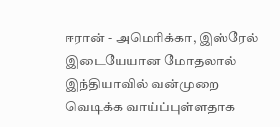ஈரான் - அமெரிக்கா, இஸ்ரேல் இடையேயான மோதலால் இந்தியாவில் வன்முறை வெடிக்க வாய்ப்புள்ளதாக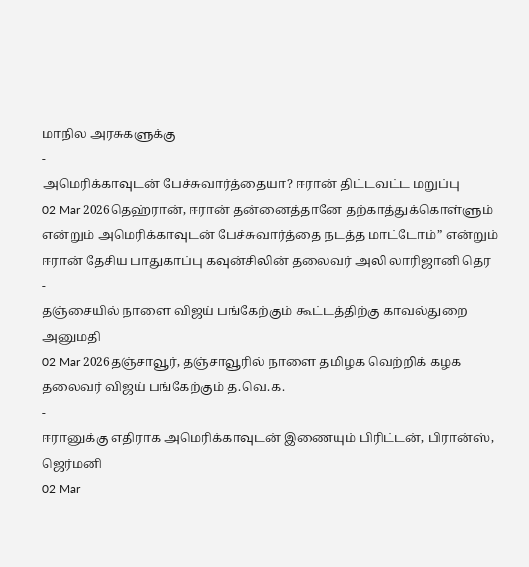மாநில அரசுகளுக்கு
-
அமெரிக்காவுடன் பேச்சுவார்த்தையா? ஈரான் திட்டவட்ட மறுப்பு
02 Mar 2026தெஹ்ரான், ஈரான் தன்னைத்தானே தற்காத்துக்கொள்ளும் என்றும் அமெரிக்காவுடன் பேச்சுவார்த்தை நடத்த மாட்டோம்” என்றும் ஈரான் தேசிய பாதுகாப்பு கவுன்சிலின் தலைவர் அலி லாரிஜானி தெர
-
தஞ்சையில் நாளை விஜய் பங்கேற்கும் கூட்டத்திற்கு காவல்துறை அனுமதி
02 Mar 2026தஞ்சாவூர், தஞ்சாவூரில் நாளை தமிழக வெற்றிக் கழக தலைவர் விஜய் பங்கேற்கும் த.வெ.க.
-
ஈரானுக்கு எதிராக அமெரிக்காவுடன் இணையும் பிரிட்டன், பிரான்ஸ், ஜெர்மனி
02 Mar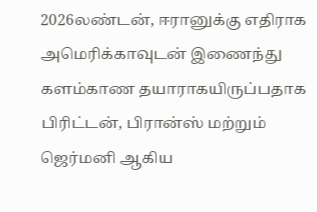2026லண்டன், ஈரானுக்கு எதிராக அமெரிக்காவுடன் இணைந்து களம்காண தயாராகயிருப்பதாக பிரிட்டன், பிரான்ஸ் மற்றும் ஜெர்மனி ஆகிய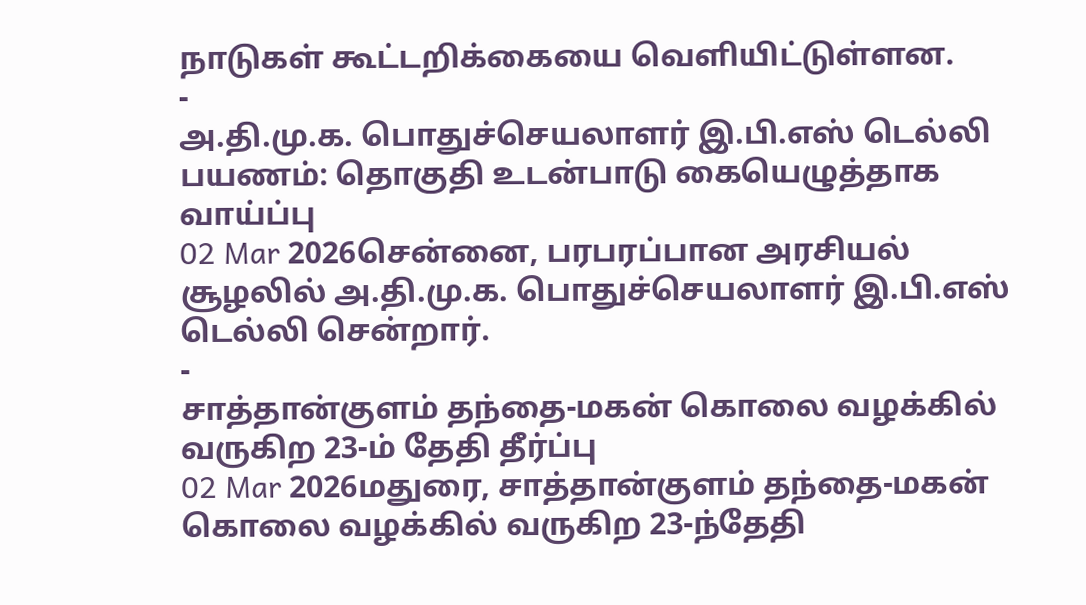நாடுகள் கூட்டறிக்கையை வெளியிட்டுள்ளன.
-
அ.தி.மு.க. பொதுச்செயலாளர் இ.பி.எஸ் டெல்லி பயணம்: தொகுதி உடன்பாடு கையெழுத்தாக வாய்ப்பு
02 Mar 2026சென்னை, பரபரப்பான அரசியல் சூழலில் அ.தி.மு.க. பொதுச்செயலாளர் இ.பி.எஸ் டெல்லி சென்றார்.
-
சாத்தான்குளம் தந்தை-மகன் கொலை வழக்கில் வருகிற 23-ம் தேதி தீர்ப்பு
02 Mar 2026மதுரை, சாத்தான்குளம் தந்தை-மகன் கொலை வழக்கில் வருகிற 23-ந்தேதி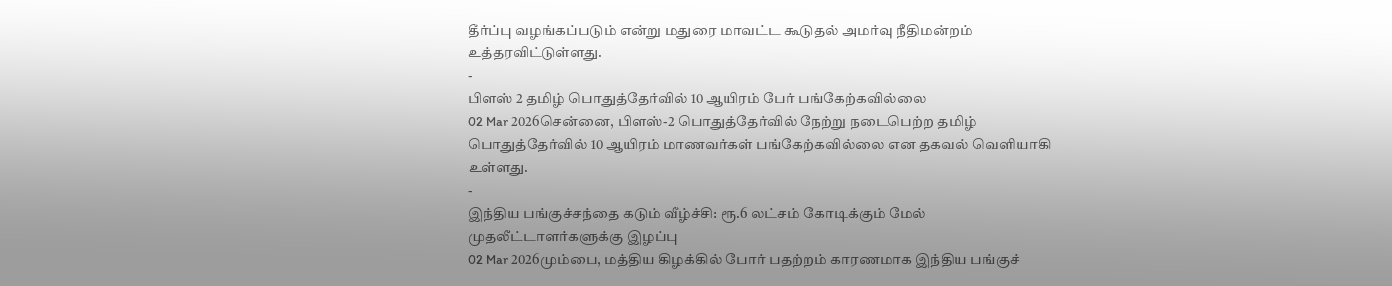தீர்ப்பு வழங்கப்படும் என்று மதுரை மாவட்ட கூடுதல் அமர்வு நீதிமன்றம் உத்தரவிட்டுள்ளது.
-
பிளஸ் 2 தமிழ் பொதுத்தேர்வில் 10 ஆயிரம் பேர் பங்கேற்கவில்லை
02 Mar 2026சென்னை, பிளஸ்-2 பொதுத்தேர்வில் நேற்று நடைபெற்ற தமிழ் பொதுத்தேர்வில் 10 ஆயிரம் மாணவர்கள் பங்கேற்கவில்லை என தகவல் வெளியாகி உள்ளது.
-
இந்திய பங்குச்சந்தை கடும் வீழ்ச்சி: ரூ.6 லட்சம் கோடிக்கும் மேல் முதலீட்டாளர்களுக்கு இழப்பு
02 Mar 2026மும்பை, மத்திய கிழக்கில் போர் பதற்றம் காரணமாக இந்திய பங்குச்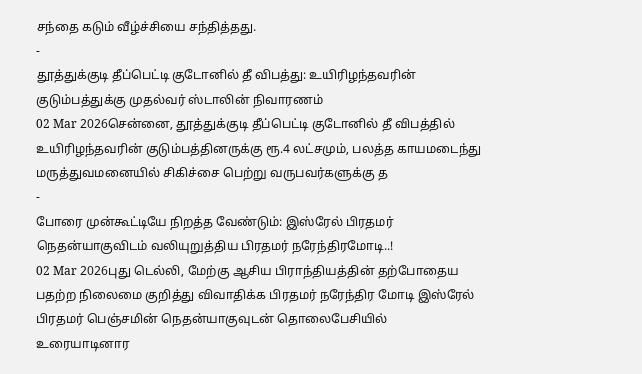சந்தை கடும் வீழ்ச்சியை சந்தித்தது.
-
தூத்துக்குடி தீப்பெட்டி குடோனில் தீ விபத்து: உயிரிழந்தவரின் குடும்பத்துக்கு முதல்வர் ஸ்டாலின் நிவாரணம்
02 Mar 2026சென்னை, தூத்துக்குடி தீப்பெட்டி குடோனில் தீ விபத்தில் உயிரிழந்தவரின் குடும்பத்தினருக்கு ரூ.4 லட்சமும், பலத்த காயமடைந்து மருத்துவமனையில் சிகிச்சை பெற்று வருபவர்களுக்கு த
-
போரை முன்கூட்டியே நிறத்த வேண்டும்: இஸ்ரேல் பிரதமர் நெதன்யாகுவிடம் வலியுறுத்திய பிரதமர் நரேந்திரமோடி..!
02 Mar 2026புது டெல்லி, மேற்கு ஆசிய பிராந்தியத்தின் தற்போதைய பதற்ற நிலைமை குறித்து விவாதிக்க பிரதமர் நரேந்திர மோடி இஸ்ரேல் பிரதமர் பெஞ்சமின் நெதன்யாகுவுடன் தொலைபேசியில் உரையாடினார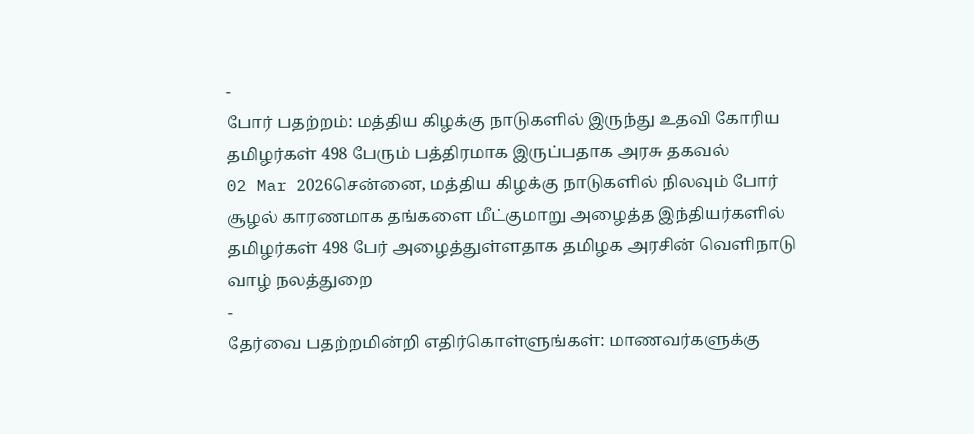-
போர் பதற்றம்: மத்திய கிழக்கு நாடுகளில் இருந்து உதவி கோரிய தமிழர்கள் 498 பேரும் பத்திரமாக இருப்பதாக அரசு தகவல்
02 Mar 2026சென்னை, மத்திய கிழக்கு நாடுகளில் நிலவும் போர் சூழல் காரணமாக தங்களை மீட்குமாறு அழைத்த இந்தியர்களில் தமிழர்கள் 498 பேர் அழைத்துள்ளதாக தமிழக அரசின் வெளிநாடு வாழ் நலத்துறை
-
தேர்வை பதற்றமின்றி எதிர்கொள்ளுங்கள்: மாணவர்களுக்கு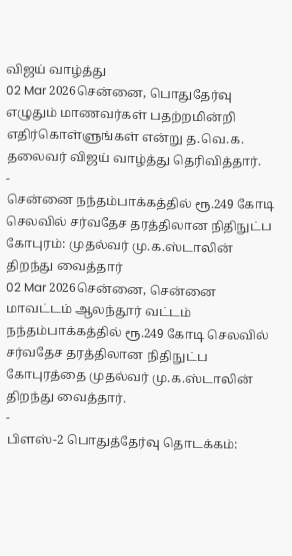விஜய் வாழ்த்து
02 Mar 2026சென்னை, பொதுதேர்வு எழுதும் மாணவர்கள் பதற்றமின்றி எதிர்கொள்ளுங்கள் என்று த.வெ.க. தலைவர் விஜய் வாழ்த்து தெரிவித்தார்.
-
சென்னை நந்தம்பாக்கத்தில் ரூ.249 கோடி செலவில் சர்வதேச தரத்திலான நிதிநுட்ப கோபுரம்: முதல்வர் மு.க.ஸ்டாலின் திறந்து வைத்தார்
02 Mar 2026சென்னை, சென்னை மாவட்டம் ஆலந்தூர் வட்டம் நந்தம்பாக்கத்தில் ரூ.249 கோடி செலவில் சர்வதேச தரத்திலான நிதிநுட்ப கோபுரத்தை முதல்வர் மு.க.ஸ்டாலின் திறந்து வைத்தார்.
-
பிளஸ்-2 பொதுத்தேர்வு தொடக்கம்: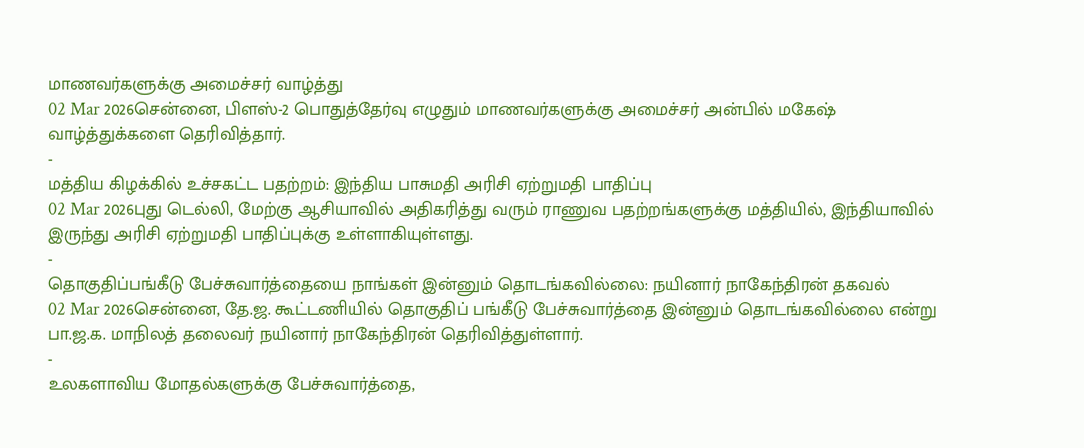மாணவர்களுக்கு அமைச்சர் வாழ்த்து
02 Mar 2026சென்னை, பிளஸ்-2 பொதுத்தேர்வு எழுதும் மாணவர்களுக்கு அமைச்சர் அன்பில் மகேஷ் வாழ்த்துக்களை தெரிவித்தார்.
-
மத்திய கிழக்கில் உச்சகட்ட பதற்றம்: இந்திய பாசுமதி அரிசி ஏற்றுமதி பாதிப்பு
02 Mar 2026புது டெல்லி, மேற்கு ஆசியாவில் அதிகரித்து வரும் ராணுவ பதற்றங்களுக்கு மத்தியில், இந்தியாவில் இருந்து அரிசி ஏற்றுமதி பாதிப்புக்கு உள்ளாகியுள்ளது.
-
தொகுதிப்பங்கீடு பேச்சுவார்த்தையை நாங்கள் இன்னும் தொடங்கவில்லை: நயினார் நாகேந்திரன் தகவல்
02 Mar 2026சென்னை, தே.ஜ. கூட்டணியில் தொகுதிப் பங்கீடு பேச்சுவார்த்தை இன்னும் தொடங்கவில்லை என்று பா.ஜ.க. மாநிலத் தலைவர் நயினார் நாகேந்திரன் தெரிவித்துள்ளார்.
-
உலகளாவிய மோதல்களுக்கு பேச்சுவார்த்தை,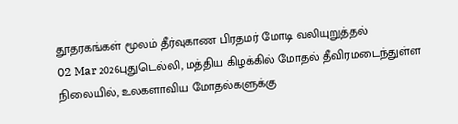தூதரகங்கள் மூலம் தீர்வுகாண பிரதமர் மோடி வலியுறுத்தல்
02 Mar 2026புதுடெல்லி, மத்திய கிழக்கில் மோதல் தீவிரமடைந்துள்ள நிலையில், உலகளாவிய மோதல்களுக்கு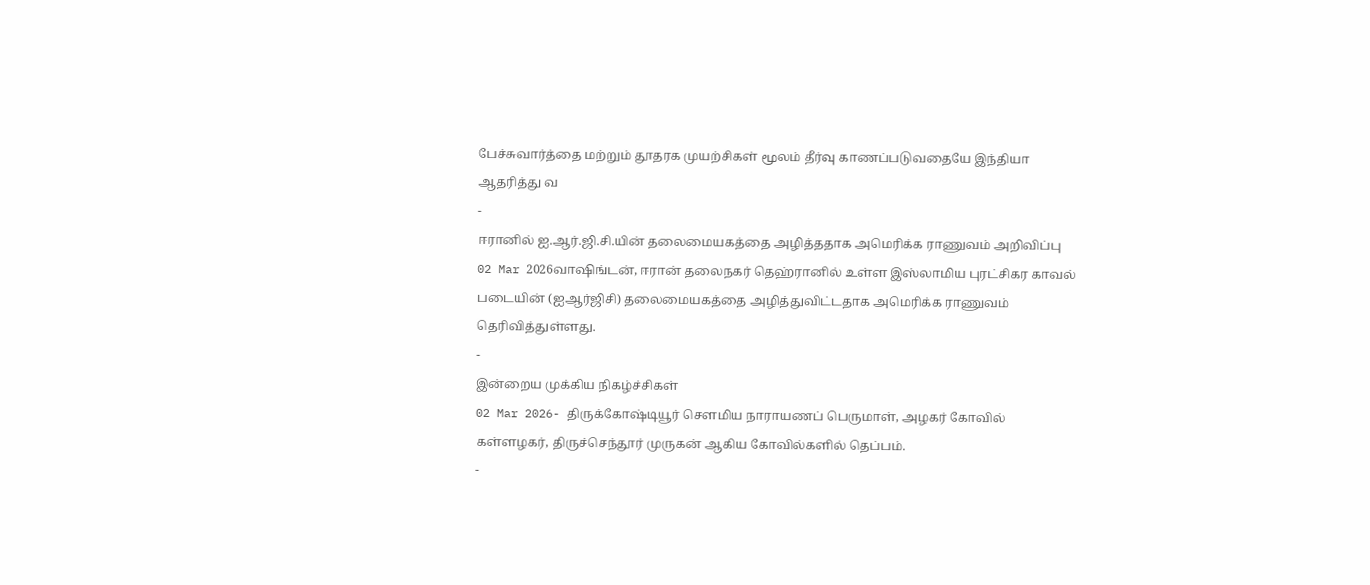பேச்சுவார்த்தை மற்றும் தூதரக முயற்சிகள் மூலம் தீர்வு காணப்படுவதையே இந்தியா ஆதரித்து வ
-
ஈரானில் ஐ.ஆர்.ஜி.சி.யின் தலைமையகத்தை அழித்ததாக அமெரிக்க ராணுவம் அறிவிப்பு
02 Mar 2026வாஷிங்டன், ஈரான் தலைநகர் தெஹ்ரானில் உள்ள இஸ்லாமிய புரட்சிகர காவல் படையின் (ஐஆர்ஜிசி) தலைமையகத்தை அழித்துவிட்டதாக அமெரிக்க ராணுவம் தெரிவித்துள்ளது.
-
இன்றைய முக்கிய நிகழ்ச்சிகள்
02 Mar 2026- திருக்கோஷ்டியூர் செளமிய நாராயணப் பெருமாள், அழகர் கோவில் கள்ளழகர், திருச்செந்தூர் முருகன் ஆகிய கோவில்களில் தெப்பம்.
-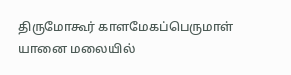திருமோகூர் காளமேகப்பெருமாள் யானை மலையில்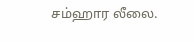சம்ஹார லீலை.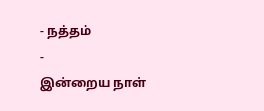- நத்தம்
-
இன்றைய நாள்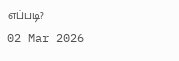எப்படி?
02 Mar 2026